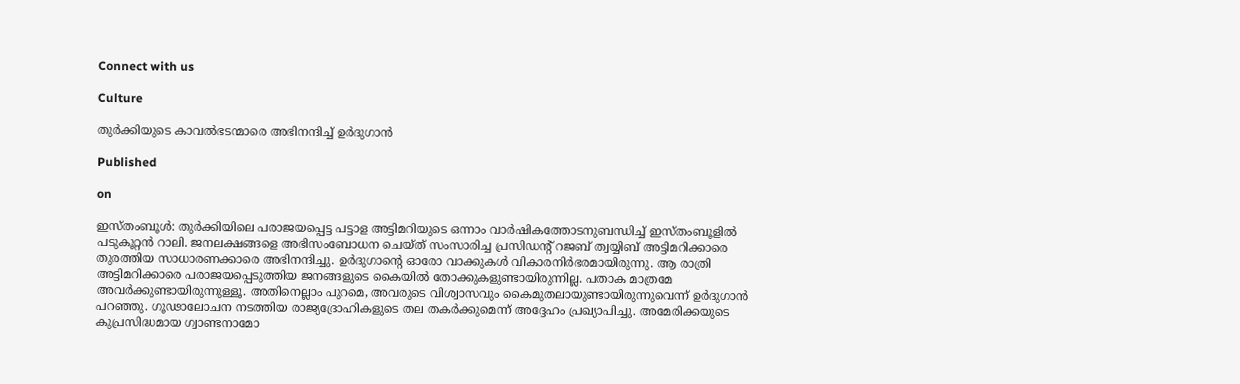Connect with us

Culture

തുര്‍ക്കിയുടെ കാവല്‍ഭടന്മാരെ അഭിനന്ദിച്ച് ഉര്‍ദുഗാന്‍

Published

on

ഇസ്തംബൂള്‍: തുര്‍ക്കിയിലെ പരാജയപ്പെട്ട പട്ടാള അട്ടിമറിയുടെ ഒന്നാം വാര്‍ഷികത്തോടനുബന്ധിച്ച് ഇസ്തംബൂളില്‍ പടുകൂറ്റന്‍ റാലി. ജനലക്ഷങ്ങളെ അഭിസംബോധന ചെയ്ത് സംസാരിച്ച പ്രസിഡന്റ് റജബ് ത്വയ്യിബ് അട്ടിമറിക്കാരെ തുരത്തിയ സാധാരണക്കാരെ അഭിനന്ദിച്ചു. ഉര്‍ദുഗാന്റെ ഓരോ വാക്കുകള്‍ വികാരനിര്‍ഭരമായിരുന്നു. ആ രാത്രി അട്ടിമറിക്കാരെ പരാജയപ്പെടുത്തിയ ജനങ്ങളുടെ കൈയില്‍ തോക്കുകളുണ്ടായിരുന്നില്ല. പതാക മാത്രമേ അവര്‍ക്കുണ്ടായിരുന്നുള്ളൂ. അതിനെല്ലാം പുറമെ, അവരുടെ വിശ്വാസവും കൈമുതലായുണ്ടായിരുന്നുവെന്ന് ഉര്‍ദുഗാന്‍ പറഞ്ഞു. ഗൂഢാലോചന നടത്തിയ രാജ്യദ്രോഹികളുടെ തല തകര്‍ക്കുമെന്ന് അദ്ദേഹം പ്രഖ്യാപിച്ചു. അമേരിക്കയുടെ കുപ്രസിദ്ധമായ ഗ്വാണ്ടനാമോ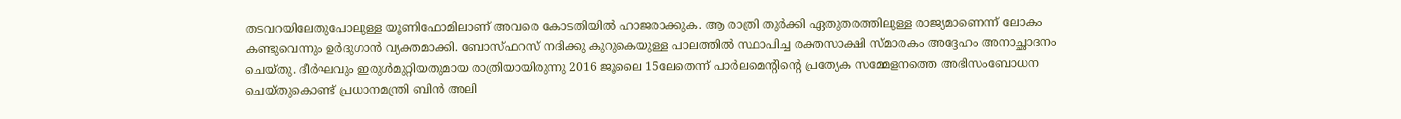തടവറയിലേതുപോലുള്ള യൂണിഫോമിലാണ് അവരെ കോടതിയില്‍ ഹാജരാക്കുക. ആ രാത്രി തുര്‍ക്കി ഏതുതരത്തിലുള്ള രാജ്യമാണെന്ന് ലോകം കണ്ടുവെന്നും ഉര്‍ദുഗാന്‍ വ്യക്തമാക്കി. ബോസ്ഫറസ് നദിക്കു കുറുകെയുള്ള പാലത്തില്‍ സ്ഥാപിച്ച രക്തസാക്ഷി സ്മാരകം അദ്ദേഹം അനാച്ഛാദനം ചെയ്തു. ദീര്‍ഘവും ഇരുള്‍മുറ്റിയതുമായ രാത്രിയായിരുന്നു 2016 ജൂലൈ 15ലേതെന്ന് പാര്‍ലമെന്റിന്റെ പ്രത്യേക സമ്മേളനത്തെ അഭിസംബോധന ചെയ്തുകൊണ്ട് പ്രധാനമന്ത്രി ബിന്‍ അലി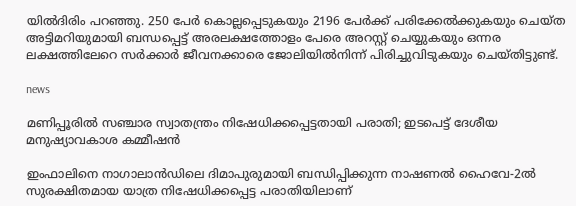യില്‍ദിരിം പറഞ്ഞു. 250 പേര്‍ കൊല്ലപ്പെടുകയും 2196 പേര്‍ക്ക് പരിക്കേല്‍ക്കുകയും ചെയ്ത അട്ടിമറിയുമായി ബന്ധപ്പെട്ട് അരലക്ഷത്തോളം പേരെ അറസ്റ്റ് ചെയ്യുകയും ഒന്നര ലക്ഷത്തിലേറെ സര്‍ക്കാര്‍ ജീവനക്കാരെ ജോലിയില്‍നിന്ന് പിരിച്ചുവിടുകയും ചെയ്തിട്ടുണ്ട്.

news

മണിപ്പൂരില്‍ സഞ്ചാര സ്വാതന്ത്രം നിഷേധിക്കപ്പെട്ടതായി പരാതി; ഇടപെട്ട് ദേശീയ മനുഷ്യാവകാശ കമ്മീഷന്‍

ഇംഫാലിനെ നാഗാലാന്‍ഡിലെ ദിമാപുരുമായി ബന്ധിപ്പിക്കുന്ന നാഷണല്‍ ഹൈവേ-2ല്‍ സുരക്ഷിതമായ യാത്ര നിഷേധിക്കപ്പെട്ട പരാതിയിലാണ്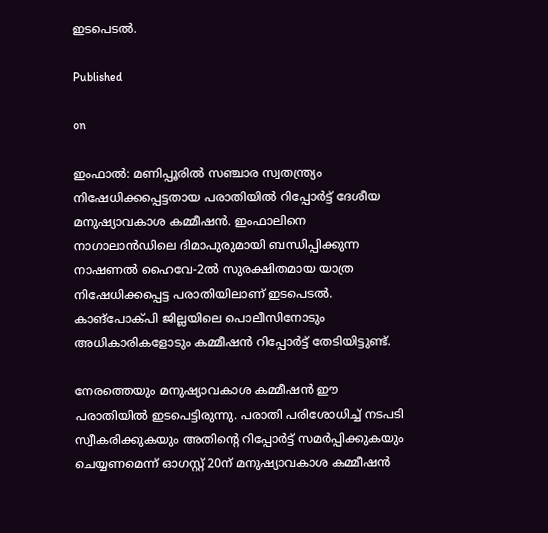ഇടപെടല്‍.

Published

on

ഇംഫാല്‍: മണിപ്പൂരില്‍ സഞ്ചാര സ്വതന്ത്ര്യം നിഷേധിക്കപ്പെട്ടതായ പരാതിയില്‍ റിപ്പോര്‍ട്ട് ദേശീയ മനുഷ്യാവകാശ കമ്മീഷന്‍. ഇംഫാലിനെ നാഗാലാന്‍ഡിലെ ദിമാപുരുമായി ബന്ധിപ്പിക്കുന്ന നാഷണല്‍ ഹൈവേ-2ല്‍ സുരക്ഷിതമായ യാത്ര നിഷേധിക്കപ്പെട്ട പരാതിയിലാണ് ഇടപെടല്‍. കാങ്പോക്പി ജില്ലയിലെ പൊലീസിനോടും അധികാരികളോടും കമ്മീഷന്‍ റിപ്പോര്‍ട്ട് തേടിയിട്ടുണ്ട്.

നേരത്തെയും മനുഷ്യാവകാശ കമ്മീഷന്‍ ഈ പരാതിയില്‍ ഇടപെട്ടിരുന്നു. പരാതി പരിശോധിച്ച് നടപടി സ്വീകരിക്കുകയും അതിന്റെ റിപ്പോര്‍ട്ട് സമര്‍പ്പിക്കുകയും ചെയ്യണമെന്ന് ഓഗസ്റ്റ് 20ന് മനുഷ്യാവകാശ കമ്മീഷന്‍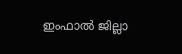ഇംഫാല്‍ ജില്ലാ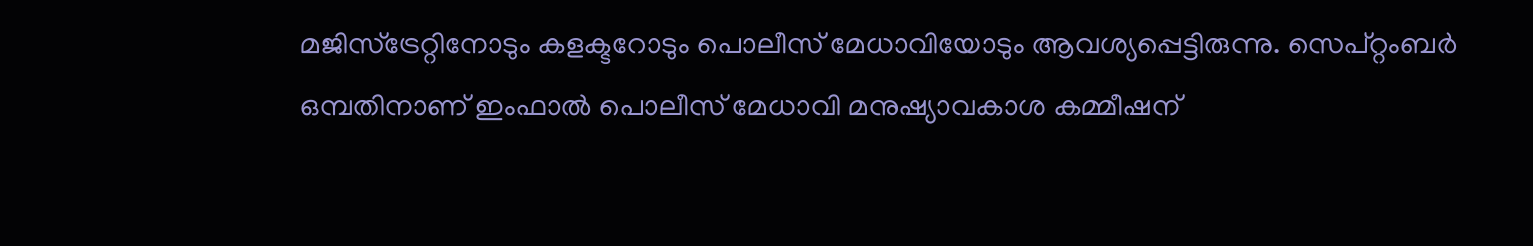മജിസ്ട്രേറ്റിനോടും കളക്ടറോടും പൊലീസ് മേധാവിയോടും ആവശ്യപ്പെട്ടിരുന്നു. സെപ്റ്റംബര്‍ ഒമ്പതിനാണ് ഇംഫാല്‍ പൊലീസ് മേധാവി മനുഷ്യാവകാശ കമ്മീഷന്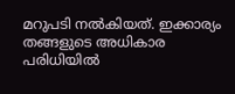മറുപടി നല്‍കിയത്. ഇക്കാര്യം തങ്ങളുടെ അധികാര പരിധിയില്‍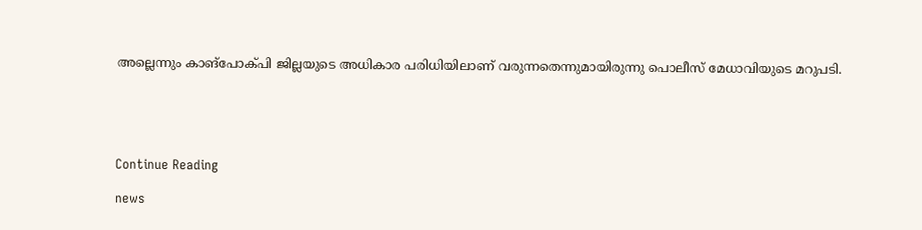അല്ലെന്നും കാങ്പോക്പി ജില്ലയുടെ അധികാര പരിധിയിലാണ് വരുന്നതെന്നുമായിരുന്നു പൊലീസ് മേധാവിയുടെ മറുപടി.





Continue Reading

news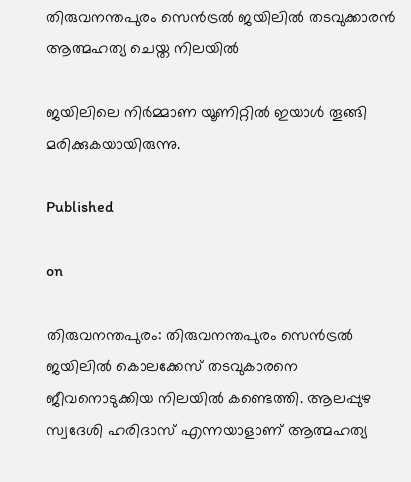തിരുവനന്തപുരം സെന്‍ട്രല്‍ ജയിലില്‍ തടവുക്കാരന്‍ ആത്മഹത്യ ചെയ്ത നിലയില്‍

ജയിലിലെ നിര്‍മ്മാണ യൂണിറ്റില്‍ ഇയാള്‍ തൂങ്ങി മരിക്കുകയായിരുന്നു.

Published

on

തിരുവനന്തപുരം: തിരുവനന്തപുരം സെന്‍ട്രല്‍ ജയിലില്‍ കൊലക്കേസ് തടവുകാരനെ ജീവനൊടുക്കിയ നിലയില്‍ കണ്ടെത്തി. ആലപ്പുഴ സ്വദേശി ഹരിദാസ് എന്നയാളാണ് ആത്മഹത്യ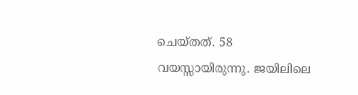ചെയ്തത്. 58 വയസ്സായിരുന്നു. ജയിലിലെ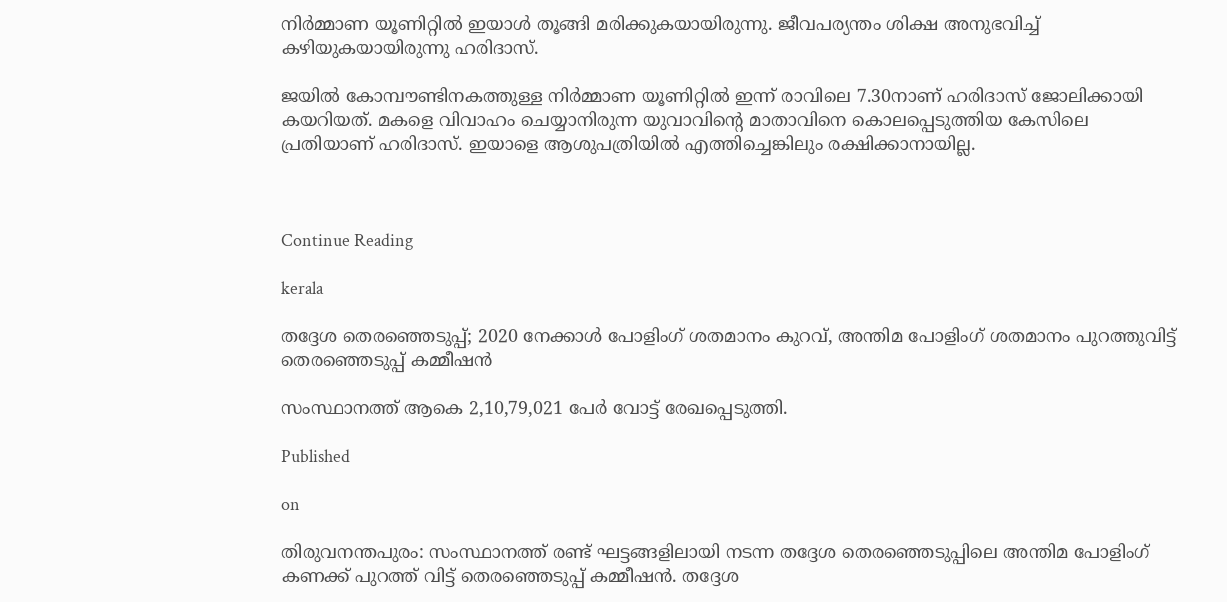നിര്‍മ്മാണ യൂണിറ്റില്‍ ഇയാള്‍ തൂങ്ങി മരിക്കുകയായിരുന്നു. ജീവപര്യന്തം ശിക്ഷ അനുഭവിച്ച് കഴിയുകയായിരുന്നു ഹരിദാസ്.

ജയില്‍ കോമ്പൗണ്ടിനകത്തുള്ള നിര്‍മ്മാണ യൂണിറ്റില്‍ ഇന്ന് രാവിലെ 7.30നാണ് ഹരിദാസ് ജോലിക്കായി കയറിയത്. മകളെ വിവാഹം ചെയ്യാനിരുന്ന യുവാവിന്റെ മാതാവിനെ കൊലപ്പെടുത്തിയ കേസിലെ പ്രതിയാണ് ഹരിദാസ്. ഇയാളെ ആശുപത്രിയില്‍ എത്തിച്ചെങ്കിലും രക്ഷിക്കാനായില്ല.



Continue Reading

kerala

തദ്ദേശ തെരഞ്ഞെടുപ്പ്; 2020 നേക്കാള്‍ പോളിംഗ് ശതമാനം കുറവ്, അന്തിമ പോളിംഗ് ശതമാനം പുറത്തുവിട്ട് തെരഞ്ഞെടുപ്പ് കമ്മീഷന്‍

സംസ്ഥാനത്ത് ആകെ 2,10,79,021 പേര്‍ വോട്ട് രേഖപ്പെടുത്തി.

Published

on

തിരുവനന്തപുരം: സംസ്ഥാനത്ത് രണ്ട് ഘട്ടങ്ങളിലായി നടന്ന തദ്ദേശ തെരഞ്ഞെടുപ്പിലെ അന്തിമ പോളിംഗ് കണക്ക് പുറത്ത് വിട്ട് തെരഞ്ഞെടുപ്പ് കമ്മീഷന്‍. തദ്ദേശ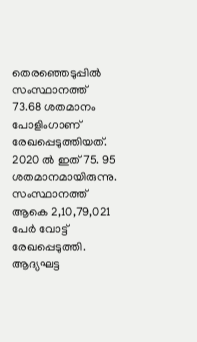തെരഞ്ഞെടുപ്പില്‍ സംസ്ഥാനത്ത് 73.68 ശതമാനം പോളിംഗാണ് രേഖപ്പെടുത്തിയത്. 2020 ല്‍ ഇത് 75. 95 ശതമാനമായിരുന്നു. സംസ്ഥാനത്ത് ആകെ 2,10,79,021 പേര്‍ വോട്ട് രേഖപ്പെടുത്തി. ആദ്യഘട്ട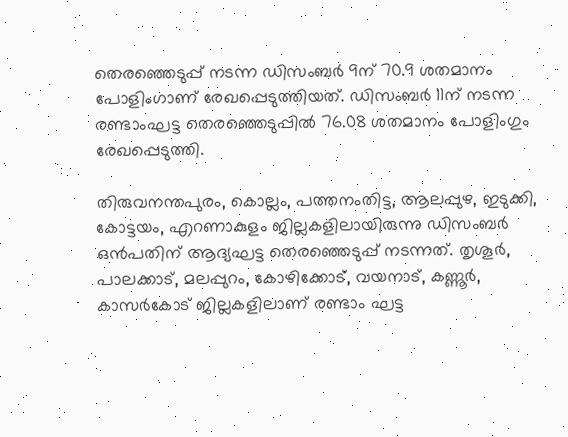തെരഞ്ഞെടുപ്പ് നടന്ന ഡിസംബര്‍ 9ന് 70.9 ശതമാനം പോളിംഗാണ് രേഖപ്പെടുത്തിയത്. ഡിസംബര്‍ 11ന് നടന്ന രണ്ടാംഘട്ട തെരഞ്ഞെടുപ്പില്‍ 76.08 ശതമാനം പോളിംഗും രേഖപ്പെടുത്തി.

തിരുവനന്തപുരം, കൊല്ലം, പത്തനംതിട്ട, ആലപ്പുഴ, ഇടുക്കി, കോട്ടയം, എറണാകുളം ജില്ലകളിലായിരുന്നു ഡിസംബര്‍ ഒന്‍പതിന് ആദ്യഘട്ട തെരഞ്ഞെടുപ്പ് നടന്നത്. തൃശൂര്‍, പാലക്കാട്, മലപ്പുറം, കോഴിക്കോട്, വയനാട്, കണ്ണൂര്‍, കാസര്‍കോട് ജില്ലകളിലാണ് രണ്ടാം ഘട്ട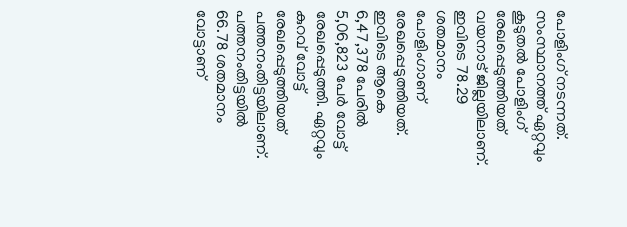പോളിംഗ് നടന്നത്. സംസ്ഥാനത്ത് ഏറ്റവും കൂടുതല്‍ പോളിംഗ് രേഖപ്പെടുത്തിയത് വയനാട് ജില്ലയിലാണ്. ഇവിടെ 78.29 ശതമാനം പോളിംഗാണ് രേഖപ്പെടുത്തിയത്. ഇവിടെ ആകെ 6,47,378 പേരില്‍ 5,06,823 പേര്‍ വോട്ട് രേഖപ്പെടുത്തി. ഏറ്റവും കുറവ് വോട്ട് രേഖപ്പെടുത്തിയത് പത്തനംതിട്ടയിലാണ്. പത്തനംതിട്ടയില്‍ 66.78 ശതമാനം വോട്ടാണ്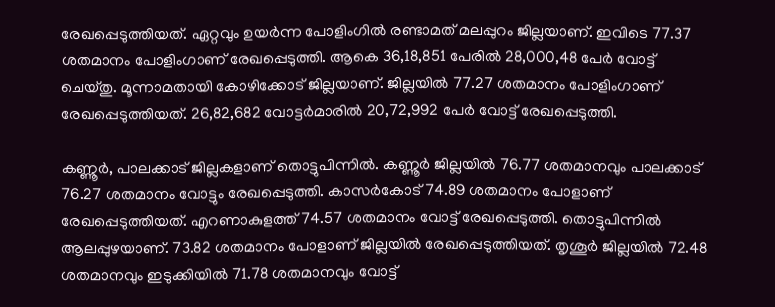രേഖപ്പെടുത്തിയത്. ഏറ്റവും ഉയര്‍ന്ന പോളിംഗില്‍ രണ്ടാമത് മലപ്പുറം ജില്ലയാണ്. ഇവിടെ 77.37 ശതമാനം പോളിംഗാണ് രേഖപ്പെടുത്തി. ആകെ 36,18,851 പേരില്‍ 28,000,48 പേര്‍ വോട്ട് ചെയ്തു. മൂന്നാമതായി കോഴിക്കോട് ജില്ലയാണ്. ജില്ലയില്‍ 77.27 ശതമാനം പോളിംഗാണ് രേഖപ്പെടുത്തിയത്. 26,82,682 വോട്ടര്‍മാരില്‍ 20,72,992 പേര്‍ വോട്ട് രേഖപ്പെടുത്തി.

കണ്ണൂര്‍, പാലക്കാട് ജില്ലകളാണ് തൊട്ടുപിന്നില്‍. കണ്ണൂര്‍ ജില്ലയില്‍ 76.77 ശതമാനവും പാലക്കാട് 76.27 ശതമാനം വോട്ടും രേഖപ്പെടുത്തി. കാസര്‍കോട് 74.89 ശതമാനം പോളാണ് രേഖപ്പെടുത്തിയത്. എറണാകുളത്ത് 74.57 ശതമാനം വോട്ട് രേഖപ്പെടുത്തി. തൊട്ടുപിന്നില്‍ ആലപ്പുഴയാണ്. 73.82 ശതമാനം പോളാണ് ജില്ലയില്‍ രേഖപ്പെടുത്തിയത്. തൃശൂര്‍ ജില്ലയില്‍ 72.48 ശതമാനവും ഇടുക്കിയില്‍ 71.78 ശതമാനവും വോട്ട്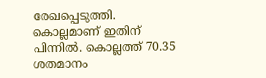രേഖപ്പെടുത്തി. കൊല്ലമാണ് ഇതിന് പിന്നില്‍. കൊല്ലത്ത് 70.35 ശതമാനം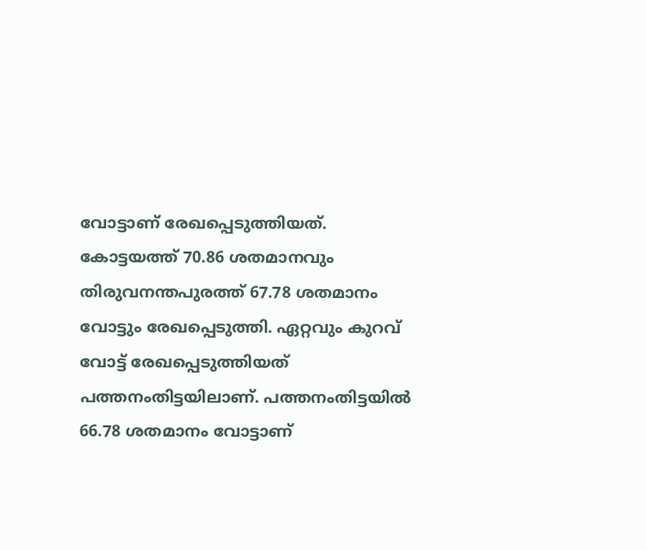വോട്ടാണ് രേഖപ്പെടുത്തിയത്. കോട്ടയത്ത് 70.86 ശതമാനവും തിരുവനന്തപുരത്ത് 67.78 ശതമാനം വോട്ടും രേഖപ്പെടുത്തി. ഏറ്റവും കുറവ് വോട്ട് രേഖപ്പെടുത്തിയത് പത്തനംതിട്ടയിലാണ്. പത്തനംതിട്ടയില്‍ 66.78 ശതമാനം വോട്ടാണ്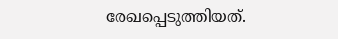രേഖപ്പെടുത്തിയത്.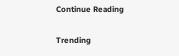Continue Reading

Trending